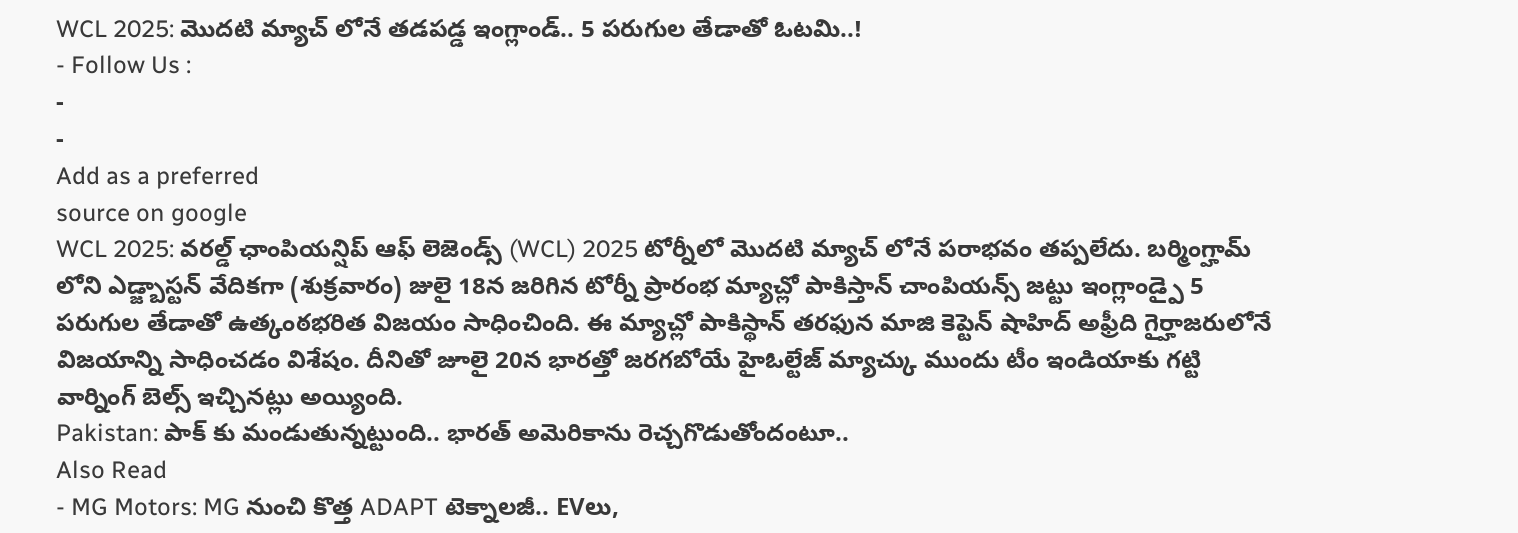WCL 2025: మొదటి మ్యాచ్ లోనే తడపడ్డ ఇంగ్లాండ్.. 5 పరుగుల తేడాతో ఓటమి..!
- Follow Us :
-
-
Add as a preferred
source on google
WCL 2025: వరల్డ్ ఛాంపియన్షిప్ ఆఫ్ లెజెండ్స్ (WCL) 2025 టోర్నీలో మొదటి మ్యాచ్ లోనే పరాభవం తప్పలేదు. బర్మింగ్హామ్ లోని ఎడ్జ్బాస్టన్ వేదికగా (శుక్రవారం) జులై 18న జరిగిన టోర్నీ ప్రారంభ మ్యాచ్లో పాకిస్తాన్ చాంపియన్స్ జట్టు ఇంగ్లాండ్పై 5 పరుగుల తేడాతో ఉత్కంఠభరిత విజయం సాధించింది. ఈ మ్యాచ్లో పాకిస్థాన్ తరఫున మాజి కెప్టెన్ షాహిద్ అఫ్రీది గైర్హాజరులోనే విజయాన్ని సాధించడం విశేషం. దీనితో జూలై 20న భారత్తో జరగబోయే హైఓల్టేజ్ మ్యాచ్కు ముందు టీం ఇండియాకు గట్టి వార్నింగ్ బెల్స్ ఇచ్చినట్లు అయ్యింది.
Pakistan: పాక్ కు మండుతున్నట్టుంది.. భారత్ అమెరికాను రెచ్చగొడుతోందంటూ..
Also Read
- MG Motors: MG నుంచి కొత్త ADAPT టెక్నాలజీ.. EVలు,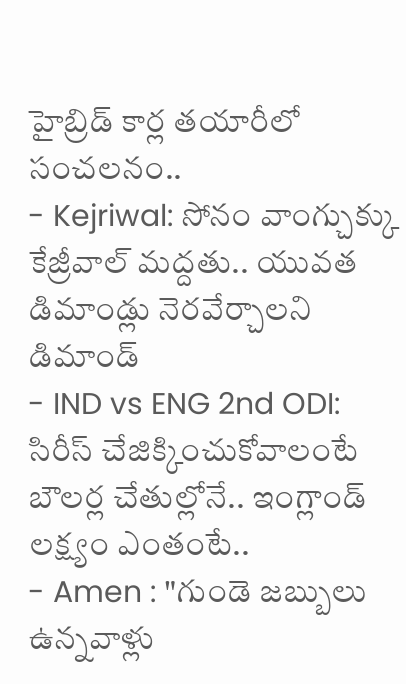హైబ్రిడ్ కార్ల తయారీలో సంచలనం..
- Kejriwal: సోనం వాంగ్చుక్కు కేజ్రీవాల్ మద్దతు.. యువత డిమాండ్లు నెరవేర్చాలని డిమాండ్
- IND vs ENG 2nd ODI: సిరీస్ చేజిక్కించుకోవాలంటే బౌలర్ల చేతుల్లోనే.. ఇంగ్లాండ్ లక్ష్యం ఎంతంటే..
- Amen : "గుండె జబ్బులు ఉన్నవాళ్లు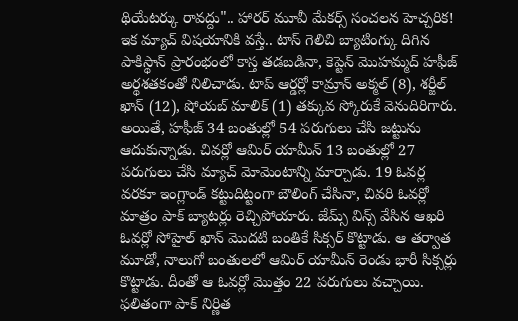థియేటర్కు రావద్దు".. హారర్ మూవీ మేకర్స్ సంచలన హెచ్చరిక!
ఇక మ్యాచ్ విషయానికి వస్తే.. టాస్ గెలిచి బ్యాటింగ్కు దిగిన పాకిస్థాన్ ప్రారంభంలో కాస్త తడబడినా, కెప్టెన్ మొహమ్మద్ హఫీజ్ అర్థశతకంతో నిలిచాడు. టాప్ ఆర్డర్లో కామ్రాన్ అక్మల్ (8), శర్జీల్ ఖాన్ (12), షోయబ్ మాలిక్ (1) తక్కువ స్కోరుకే వెనుదిరిగారు. అయితే, హఫీజ్ 34 బంతుల్లో 54 పరుగులు చేసి జట్టును ఆదుకున్నాడు. చివర్లో ఆమిర్ యామీన్ 13 బంతుల్లో 27 పరుగులు చేసి మ్యాచ్ మోమెంటాన్ని మార్చాడు. 19 ఓవర్ల వరకూ ఇంగ్లాండ్ కట్టుదిట్టంగా బౌలింగ్ చేసినా, చివరి ఓవర్లో మాత్రం పాక్ బ్యాటర్లు రెచ్చిపోయారు. జేమ్స్ విన్స్ వేసిన ఆఖరి ఓవర్లో సోహైల్ ఖాన్ మొదటి బంతికే సిక్సర్ కొట్టాడు. ఆ తర్వాత మూడో, నాలుగో బంతులలో ఆమిర్ యామీన్ రెండు భారీ సిక్సర్లు కొట్టాడు. దీంతో ఆ ఓవర్లో మొత్తం 22 పరుగులు వచ్చాయి. ఫలితంగా పాక్ నిర్ణిత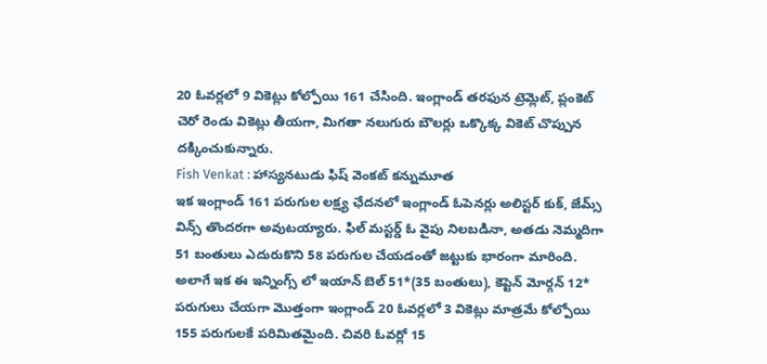20 ఓవర్లలో 9 వికెట్లు కోల్పోయి 161 చేసింది. ఇంగ్లాండ్ తరఫున ట్రెమ్లెట్, ప్లంకెట్ చెరో రెండు వికెట్లు తీయగా, మిగతా నలుగురు బౌలర్లు ఒక్కొక్క వికెట్ చొప్పున దక్కించుకున్నారు.
Fish Venkat : హాస్యనటుడు ఫిష్ వెంకట్ కన్నుమూత
ఇక ఇంగ్లాండ్ 161 పరుగుల లక్ష్య ఛేదనలో ఇంగ్లాండ్ ఓపెనర్లు అలిస్టర్ కుక్, జేమ్స్ విన్స్ తొందరగా అవుటయ్యారు. ఫిల్ మస్టర్డ్ ఓ వైపు నిలబడినా, అతడు నెమ్మదిగా 51 బంతులు ఎదురుకొని 58 పరుగుల చేయడంతో జట్టుకు భారంగా మారింది. అలాగే ఇక ఈ ఇన్నింగ్స్ లో ఇయాన్ బెల్ 51*(35 బంతులు), కెప్టెన్ మోర్గన్ 12* పరుగులు చేయగా మొత్తంగా ఇంగ్లాండ్ 20 ఓవర్లలో 3 వికెట్లు మాత్రమే కోల్పోయి 155 పరుగులకే పరిమితమైంది. చివరి ఓవర్లో 15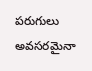పరుగులు అవసరమైనా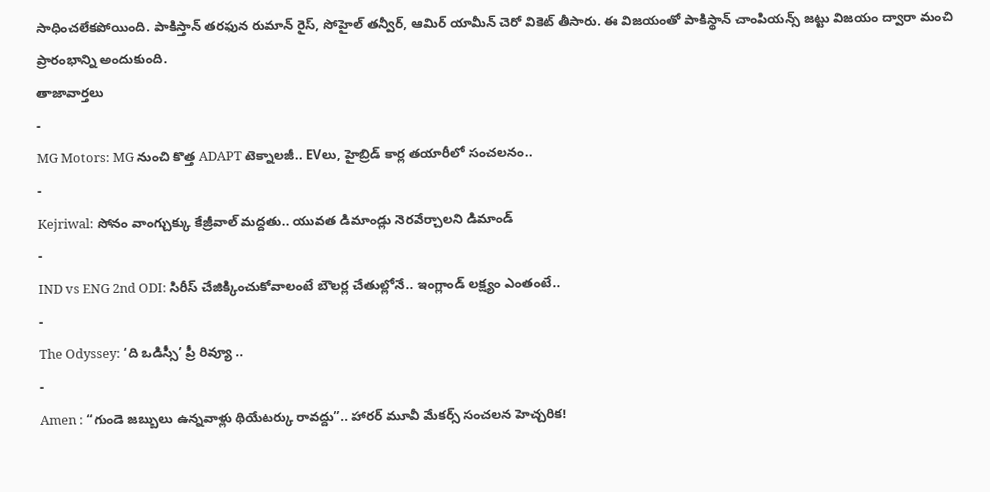సాధించలేకపోయింది. పాకిస్తాన్ తరఫున రుమాన్ రైస్, సోహైల్ తన్వీర్, ఆమిర్ యామీన్ చెరో వికెట్ తీసారు. ఈ విజయంతో పాకిస్థాన్ చాంపియన్స్ జట్టు విజయం ద్వారా మంచి ప్రారంభాన్ని అందుకుంది.
తాజావార్తలు
-
MG Motors: MG నుంచి కొత్త ADAPT టెక్నాలజీ.. EVలు, హైబ్రిడ్ కార్ల తయారీలో సంచలనం..
-
Kejriwal: సోనం వాంగ్చుక్కు కేజ్రీవాల్ మద్దతు.. యువత డిమాండ్లు నెరవేర్చాలని డిమాండ్
-
IND vs ENG 2nd ODI: సిరీస్ చేజిక్కించుకోవాలంటే బౌలర్ల చేతుల్లోనే.. ఇంగ్లాండ్ లక్ష్యం ఎంతంటే..
-
The Odyssey: ‘ది ఒడిస్సీ’ ప్రీ రివ్యూ ..
-
Amen : “గుండె జబ్బులు ఉన్నవాళ్లు థియేటర్కు రావద్దు”.. హారర్ మూవీ మేకర్స్ సంచలన హెచ్చరిక!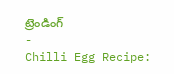ట్రెండింగ్
-
Chilli Egg Recipe: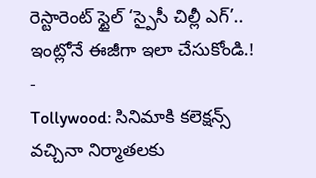రెస్టారెంట్ స్టైల్ ‘స్పైసీ చిల్లీ ఎగ్’.. ఇంట్లోనే ఈజీగా ఇలా చేసుకోండి.!
-
Tollywood: సినిమాకి కలెక్షన్స్ వచ్చినా నిర్మాతలకు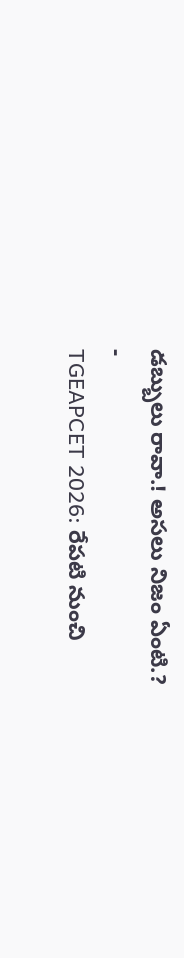డబ్బులు రావా.! అసలు నిజం ఏంటి.?
-
TGEAPCET 2026: రేపటి నుంచి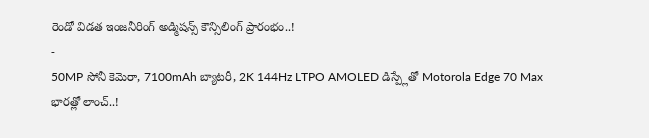రెండో విడత ఇంజనీరింగ్ అడ్మిషన్స్ కౌన్సిలింగ్ ప్రారంభం..!
-
50MP సోనీ కెమెరా, 7100mAh బ్యాటరీ, 2K 144Hz LTPO AMOLED డిస్ప్లేతో Motorola Edge 70 Max భారత్లో లాంచ్..!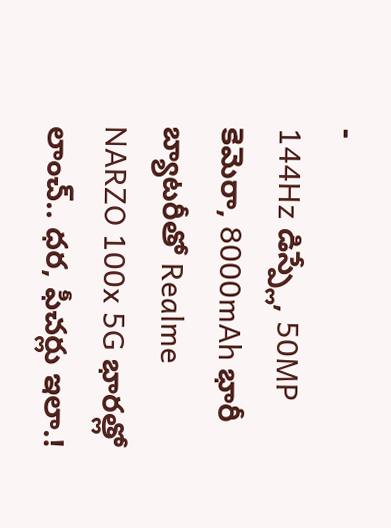-
144Hz డిస్ప్లే, 50MP కెమెరా, 8000mAh భారీ బ్యాటరీతో Realme NARZO 100x 5G భారత్లో లాంచ్.. ధర, ఫీచర్లు ఇలా.!